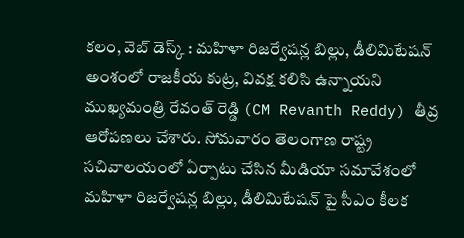కలం, వెబ్ డెస్క్ : మహిళా రిజర్వేషన్ల బిల్లు, డీలిమిటేషన్ అంశంలో రాజకీయ కుట్ర, వివక్ష కలిసి ఉన్నాయని ముఖ్యమంత్రి రేవంత్ రెడ్డి (CM Revanth Reddy) తీవ్ర ఆరోపణలు చేశారు. సోమవారం తెలంగాణ రాష్ట్ర సచివాలయంలో ఏర్పాటు చేసిన మీడియా సమావేశంలో మహిళా రిజర్వేషన్ల బిల్లు, డీలిమిటేషన్ పై సీఎం కీలక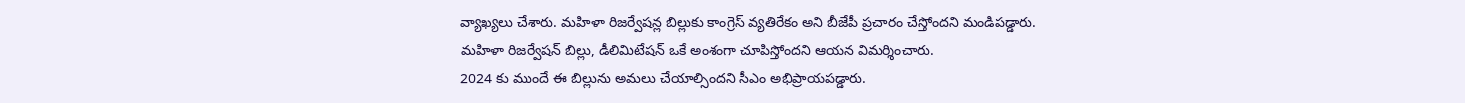వ్యాఖ్యలు చేశారు. మహిళా రిజర్వేషన్ల బిల్లుకు కాంగ్రెస్ వ్యతిరేకం అని బీజేపీ ప్రచారం చేస్తోందని మండిపడ్డారు. మహిళా రిజర్వేషన్ బిల్లు, డీలిమిటేషన్ ఒకే అంశంగా చూపిస్తోందని ఆయన విమర్శించారు.
2024 కు ముందే ఈ బిల్లును అమలు చేయాల్సిందని సీఎం అభిప్రాయపడ్డారు.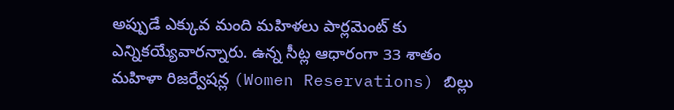అప్పుడే ఎక్కువ మంది మహిళలు పార్లమెంట్ కు ఎన్నికయ్యేవారన్నారు. ఉన్న సీట్ల ఆధారంగా 33 శాతం మహిళా రిజర్వేషన్ల (Women Reservations) బిల్లు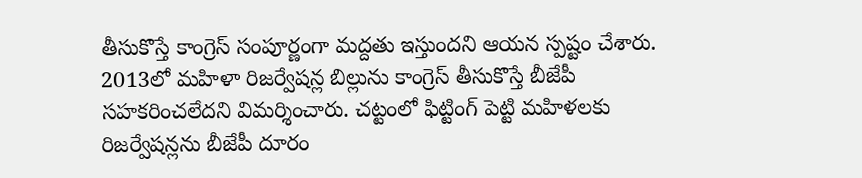తీసుకొస్తే కాంగ్రెస్ సంపూర్ణంగా మద్దతు ఇస్తుందని ఆయన స్పష్టం చేశారు. 2013లో మహిళా రిజర్వేషన్ల బిల్లును కాంగ్రెస్ తీసుకొస్తే బీజేపీ సహకరించలేదని విమర్శించారు. చట్టంలో ఫిట్టింగ్ పెట్టి మహిళలకు రిజర్వేషన్లను బీజేపీ దూరం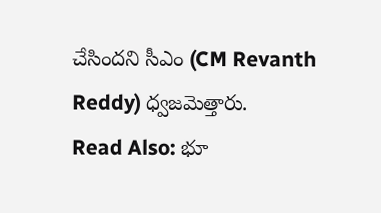చేసిందని సీఎం (CM Revanth Reddy) ధ్వజమెత్తారు.
Read Also: భూ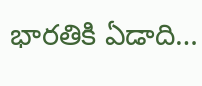భారతికి ఏడాది…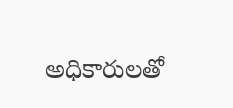అధికారులతో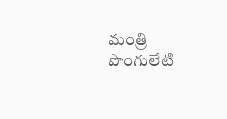మంత్రి పొంగులేటి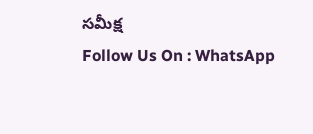సమీక్ష
Follow Us On : WhatsApp